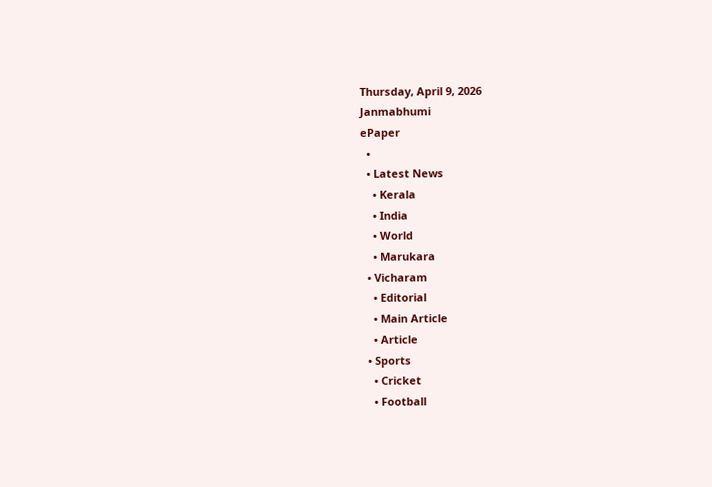Thursday, April 9, 2026
Janmabhumi
ePaper
  •
  • Latest News
    • Kerala
    • India
    • World
    • Marukara
  • Vicharam
    • Editorial
    • Main Article
    • Article
  • Sports
    • Cricket
    • Football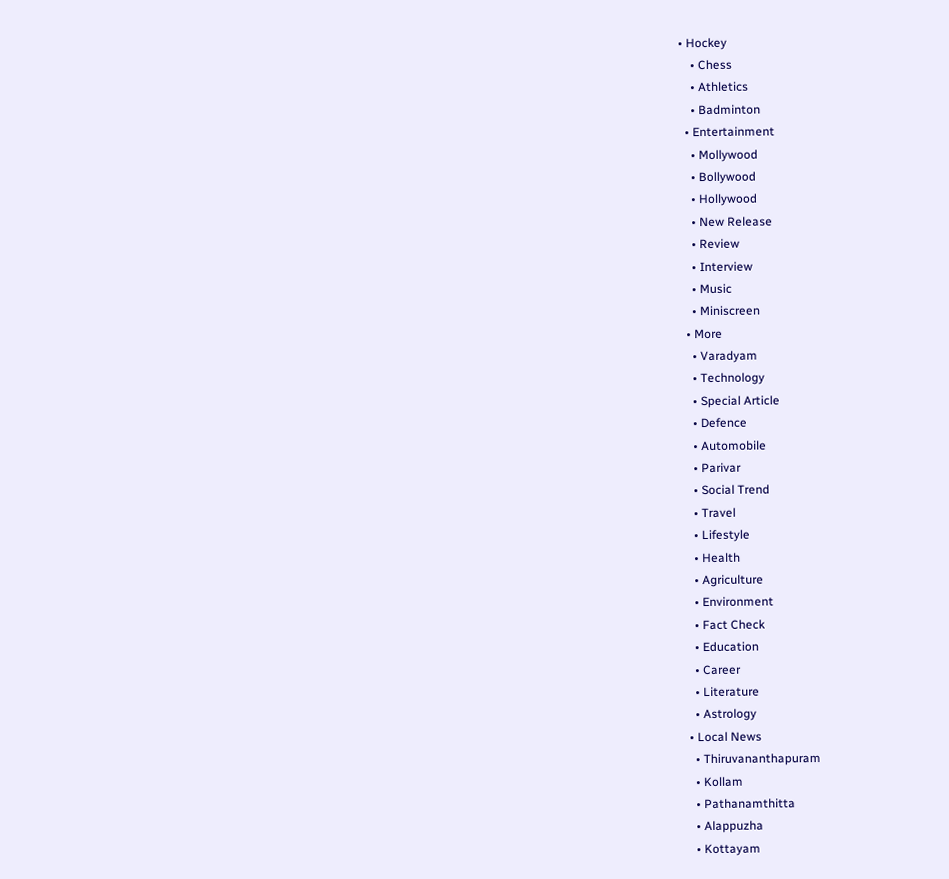• Hockey
    • Chess
    • Athletics
    • Badminton
  • Entertainment
    • Mollywood
    • Bollywood
    • Hollywood
    • New Release
    • Review
    • Interview
    • Music
    • Miniscreen
  • More
    • Varadyam
    • Technology
    • Special Article
    • Defence
    • Automobile
    • Parivar
    • Social Trend
    • Travel
    • Lifestyle
    • Health
    • Agriculture
    • Environment
    • Fact Check
    • Education
    • Career
    • Literature
    • Astrology
  • Local News
    • Thiruvananthapuram
    • Kollam
    • Pathanamthitta
    • Alappuzha
    • Kottayam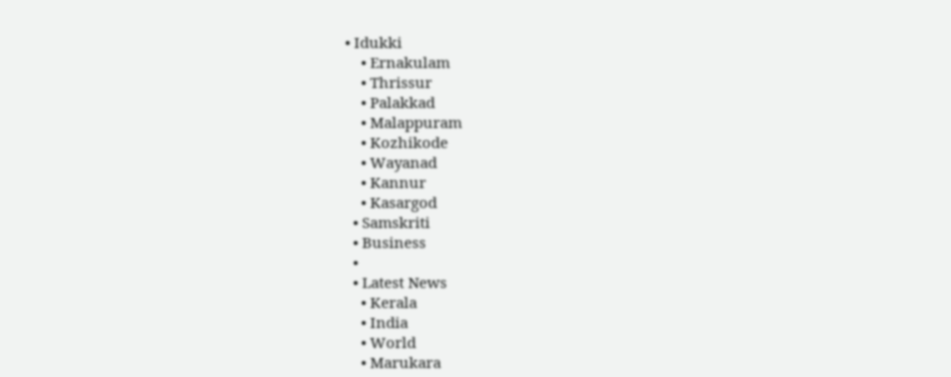• Idukki
    • Ernakulam
    • Thrissur
    • Palakkad
    • Malappuram
    • Kozhikode
    • Wayanad
    • Kannur
    • Kasargod
  • Samskriti
  • Business
  •
  • Latest News
    • Kerala
    • India
    • World
    • Marukara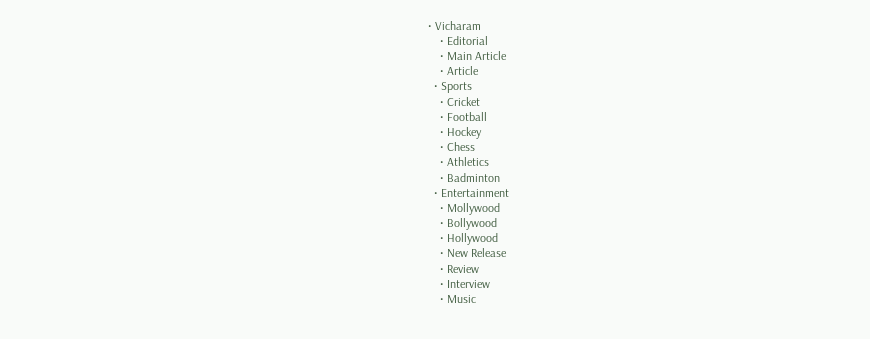• Vicharam
    • Editorial
    • Main Article
    • Article
  • Sports
    • Cricket
    • Football
    • Hockey
    • Chess
    • Athletics
    • Badminton
  • Entertainment
    • Mollywood
    • Bollywood
    • Hollywood
    • New Release
    • Review
    • Interview
    • Music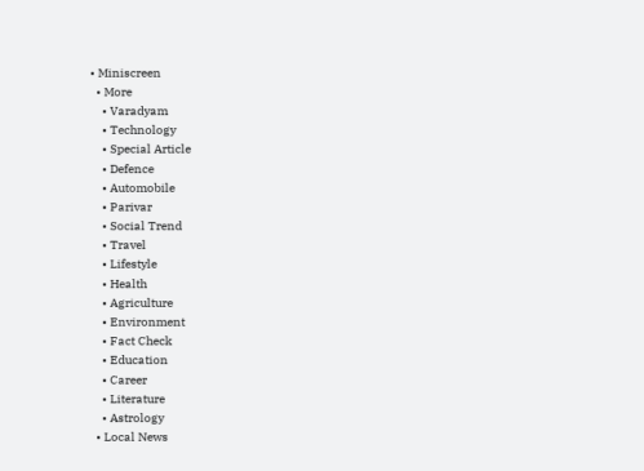• Miniscreen
  • More
    • Varadyam
    • Technology
    • Special Article
    • Defence
    • Automobile
    • Parivar
    • Social Trend
    • Travel
    • Lifestyle
    • Health
    • Agriculture
    • Environment
    • Fact Check
    • Education
    • Career
    • Literature
    • Astrology
  • Local News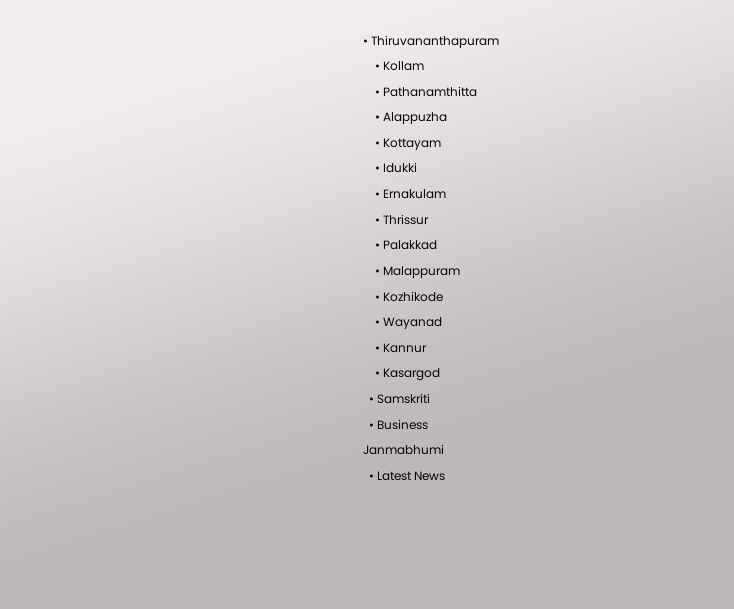• Thiruvananthapuram
    • Kollam
    • Pathanamthitta
    • Alappuzha
    • Kottayam
    • Idukki
    • Ernakulam
    • Thrissur
    • Palakkad
    • Malappuram
    • Kozhikode
    • Wayanad
    • Kannur
    • Kasargod
  • Samskriti
  • Business
Janmabhumi
  • Latest News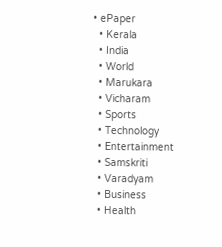• ePaper
  • Kerala
  • India
  • World
  • Marukara
  • Vicharam
  • Sports
  • Technology
  • Entertainment
  • Samskriti
  • Varadyam
  • Business
  • Health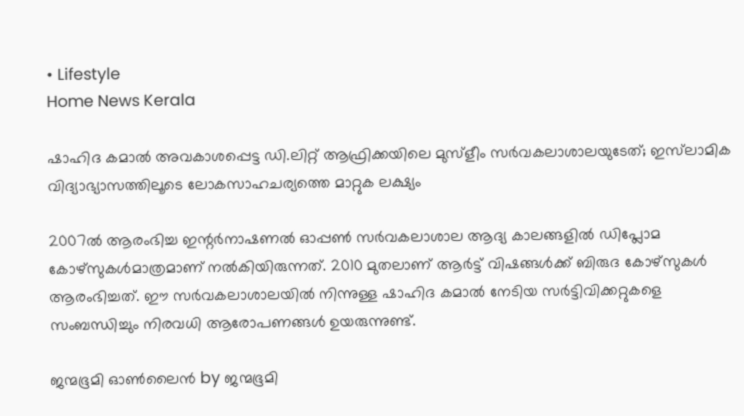• Lifestyle
Home News Kerala

ഷാഹിദ കമാല്‍ അവകാശപ്പെട്ട ഡി.ലിറ്റ് ആഫ്രിക്കയിലെ മുസ്‌ളീം സര്‍വകലാശാലയുടേത്; ഇസ്‌ലാമിക വിദ്യാഭ്യാസത്തിലൂടെ ലോകസാഹചര്യത്തെ മാറ്റുക ലക്ഷ്യം

2007ല്‍ ആരംഭിച്ച ഇന്റര്‍നാഷണല്‍ ഓപ്പണ്‍ സര്‍വകലാശാല ആദ്യ കാലങ്ങളില്‍ ഡിപ്ലോമ കോഴ്‌സുകള്‍മാത്രമാണ് നല്‍കിയിരുന്നത്. 2010 മുതലാണ് ആര്‍ട്ട് വിഷങ്ങള്‍ക്ക് ബിരുദ കോഴ്‌സുകള്‍ ആരംഭിച്ചത്. ഈ സര്‍വകലാശാലയില്‍ നിന്നുള്ള ഷാഹിദ കമാല്‍ നേടിയ സര്‍ട്ടിവിക്കറ്റുകളെ സംബന്ധിച്ചും നിരവധി ആരോപണങ്ങള്‍ ഉയരുന്നുണ്ട്.

ജന്മഭൂമി ഓണ്‍ലൈന്‍ by ജന്മഭൂമി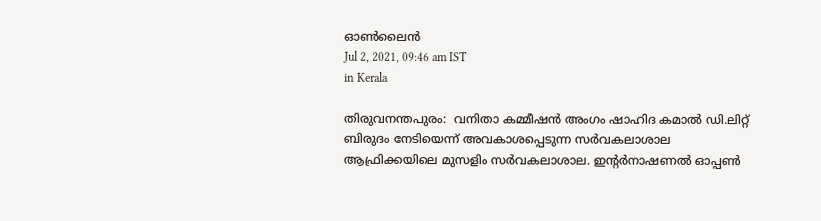ഓണ്‍ലൈന്‍
Jul 2, 2021, 09:46 am IST
in Kerala

തിരുവനന്തപുരം:  വനിതാ കമ്മീഷന്‍ അംഗം ഷാഹിദ കമാല്‍ ഡി.ലിറ്റ് ബിരുദം നേടിയെന്ന് അവകാശപ്പെടുന്ന സര്‍വകലാശാല ആഫ്രിക്കയിലെ മുസളിം സര്‍വകലാശാല. ഇന്റര്‍നാഷണല്‍ ഓപ്പണ്‍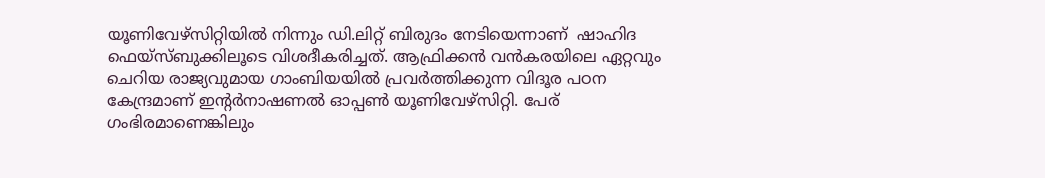യൂണിവേഴ്‌സിറ്റിയില്‍ നിന്നും ഡി.ലിറ്റ് ബിരുദം നേടിയെന്നാണ്  ഷാഹിദ ഫെയ്‌സ്ബുക്കിലൂടെ വിശദീകരിച്ചത്. ആഫ്രിക്കന്‍ വന്‍കരയിലെ ഏറ്റവും ചെറിയ രാജ്യവുമായ ഗാംബിയയില്‍ പ്രവര്‍ത്തിക്കുന്ന വിദൂര പഠന കേന്ദ്രമാണ് ഇന്റര്‍നാഷണല്‍ ഓപ്പണ്‍ യൂണിവേഴ്‌സിറ്റി. പേര് ഗംഭിരമാണെങ്കിലും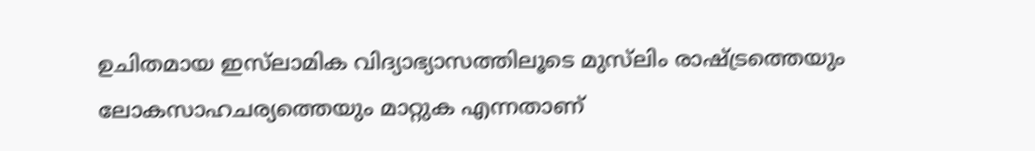ഉചിതമായ ഇസ്‌ലാമിക വിദ്യാഭ്യാസത്തിലൂടെ മുസ്‌ലിം രാഷ്‌ട്രത്തെയും ലോകസാഹചര്യത്തെയും മാറ്റുക എന്നതാണ്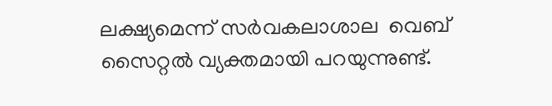ലക്ഷ്യമെന്ന് സര്‍വകലാശാല  വെബ് സൈറ്റല്‍ വ്യക്തമായി പറയുന്നുണ്ട്.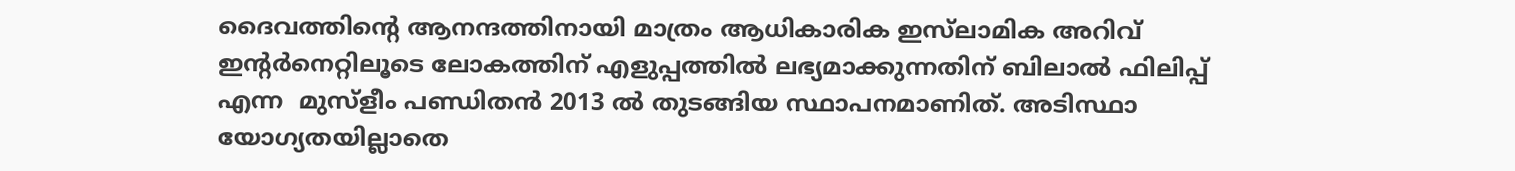ദൈവത്തിന്റെ ആനന്ദത്തിനായി മാത്രം ആധികാരിക ഇസ്‌ലാമിക അറിവ് ഇന്റര്‍നെറ്റിലൂടെ ലോകത്തിന് എളുപ്പത്തില്‍ ലഭ്യമാക്കുന്നതിന് ബിലാല്‍ ഫിലിപ്പ് എന്ന  മുസ്‌ളീം പണ്ഡിതന്‍ 2013 ല്‍ തുടങ്ങിയ സ്ഥാപനമാണിത്. അടിസ്ഥാ യോഗ്യതയില്ലാതെ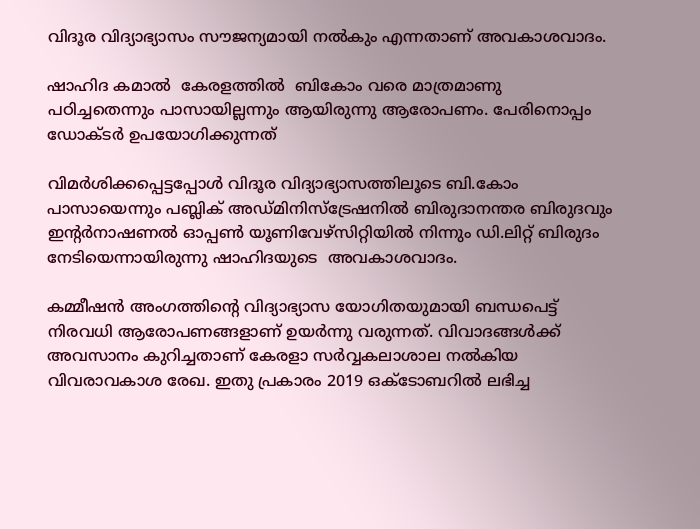വിദൂര വിദ്യാഭ്യാസം സൗജന്യമായി നല്‍കും എന്നതാണ് അവകാശവാദം.

ഷാഹിദ കമാല്‍  കേരളത്തില്‍  ബികോം വരെ മാത്രമാണു പഠിച്ചതെന്നും പാസായില്ലന്നും ആയിരുന്നു ആരോപണം. പേരിനൊപ്പം ഡോക്ടര്‍ ഉപയോഗിക്കുന്നത്

വിമര്‍ശിക്കപ്പെട്ടപ്പോള്‍ വിദൂര വിദ്യാഭ്യാസത്തിലൂടെ ബി.കോം പാസായെന്നും പബ്ലിക് അഡ്മിനിസ്‌ട്രേഷനില്‍ ബിരുദാനന്തര ബിരുദവും ഇന്റര്‍നാഷണല്‍ ഓപ്പണ്‍ യൂണിവേഴ്‌സിറ്റിയില്‍ നിന്നും ഡി.ലിറ്റ് ബിരുദം നേടിയെന്നായിരുന്നു ഷാഹിദയുടെ  അവകാശവാദം.

കമ്മീഷന്‍ അംഗത്തിന്റെ വിദ്യാഭ്യാസ യോഗിതയുമായി ബന്ധപെട്ട് നിരവധി ആരോപണങ്ങളാണ് ഉയര്‍ന്നു വരുന്നത്. വിവാദങ്ങള്‍ക്ക് അവസാനം കുറിച്ചതാണ് കേരളാ സര്‍വ്വകലാശാല നല്‍കിയ വിവരാവകാശ രേഖ. ഇതു പ്രകാരം 2019 ഒക്ടോബറില്‍ ലഭിച്ച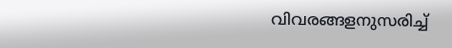വിവരങ്ങളനുസരിച്ച്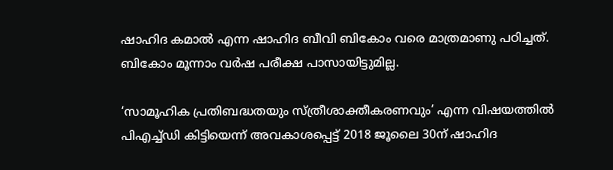ഷാഹിദ കമാല്‍ എന്ന ഷാഹിദ ബീവി ബികോം വരെ മാത്രമാണു പഠിച്ചത്. ബികോം മൂന്നാം വര്‍ഷ പരീക്ഷ പാസായിട്ടുമില്ല.

‘സാമൂഹിക പ്രതിബദ്ധതയും സ്ത്രീശാക്തീകരണവും’ എന്ന വിഷയത്തില്‍ പിഎച്ച്ഡി കിട്ടിയെന്ന് അവകാശപ്പെട്ട് 2018 ജൂലൈ 30ന് ഷാഹിദ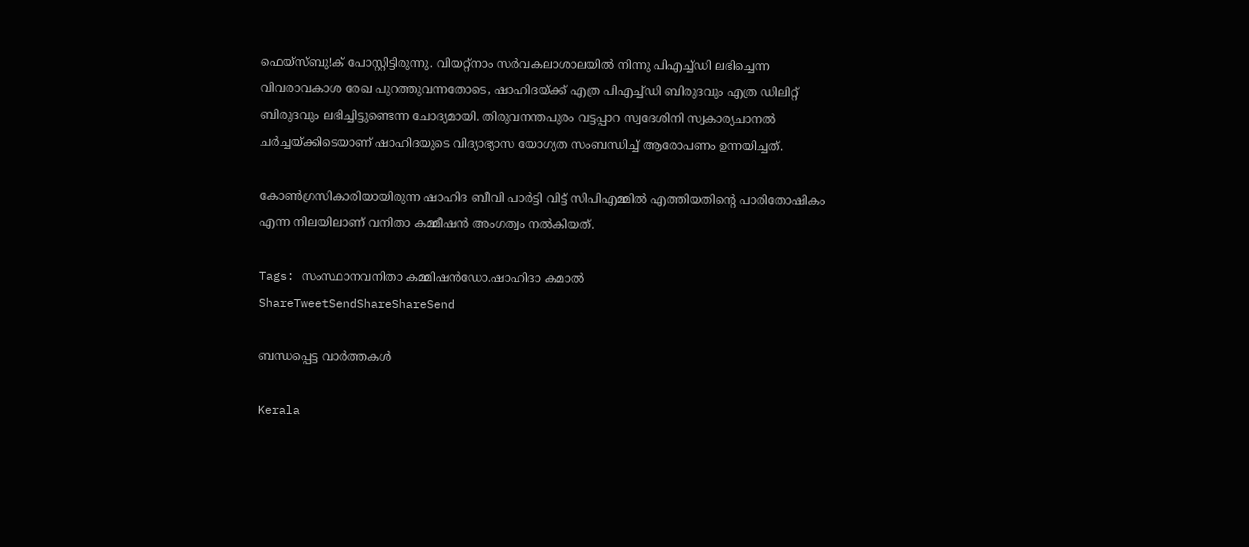ഫെയ്‌സ്ബു!ക് പോസ്റ്റിട്ടിരുന്നു. വിയറ്റ്‌നാം സര്‍വകലാശാലയില്‍ നിന്നു പിഎച്ച്ഡി ലഭിച്ചെന്ന വിവരാവകാശ രേഖ പുറത്തുവന്നതോടെ, ഷാഹിദയ്‌ക്ക് എത്ര പിഎച്ച്ഡി ബിരുദവും എത്ര ഡിലിറ്റ് ബിരുദവും ലഭിച്ചിട്ടുണ്ടെന്ന ചോദ്യമായി. തിരുവനന്തപുരം വട്ടപ്പാറ സ്വദേശിനി സ്വകാര്യചാനല്‍ ചര്‍ച്ചയ്‌ക്കിടെയാണ് ഷാഹിദയുടെ വിദ്യാഭ്യാസ യോഗ്യത സംബന്ധിച്ച് ആരോപണം ഉന്നയിച്ചത്.

കോണ്‍ഗ്രസികാരിയായിരുന്ന ഷാഹിദ ബീവി പാര്‍ട്ടി വിട്ട് സിപിഎമ്മില്‍ എത്തിയതിന്റെ പാരിതോഷികം എന്ന നിലയിലാണ് വനിതാ കമ്മീഷന്‍ അംഗത്വം നല്‍കിയത്.

Tags: സംസ്ഥാനവനിതാ കമ്മിഷന്‍ഡോ.ഷാഹിദാ കമാല്‍
ShareTweetSendShareShareSend

ബന്ധപ്പെട്ട വാര്‍ത്തകള്‍

Kerala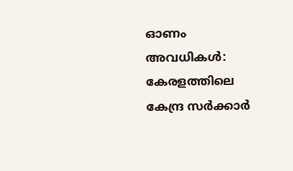ഓണം അവധികള്‍: കേരളത്തിലെ കേന്ദ്ര സര്‍ക്കാര്‍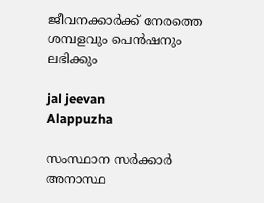ജീവനക്കാര്‍ക്ക് നേരത്തെ ശമ്പളവും പെന്‍ഷനും ലഭിക്കും

jal jeevan
Alappuzha

സംസ്ഥാന സര്‍ക്കാര്‍ അനാസ്ഥ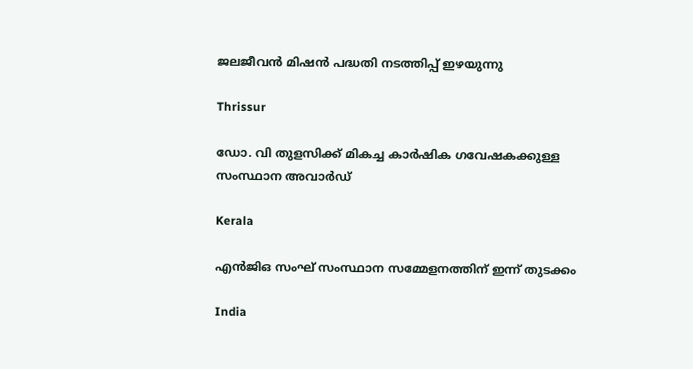ജലജീവന്‍ മിഷന്‍ പദ്ധതി നടത്തിപ്പ് ഇഴയുന്നു

Thrissur

ഡോ. വി തുളസിക്ക് മികച്ച കാര്‍ഷിക ഗവേഷകക്കുള്ള സംസ്ഥാന അവാര്‍ഡ്

Kerala

എന്‍ജിഒ സംഘ് സംസ്ഥാന സമ്മേളനത്തിന് ഇന്ന് തുടക്കം

India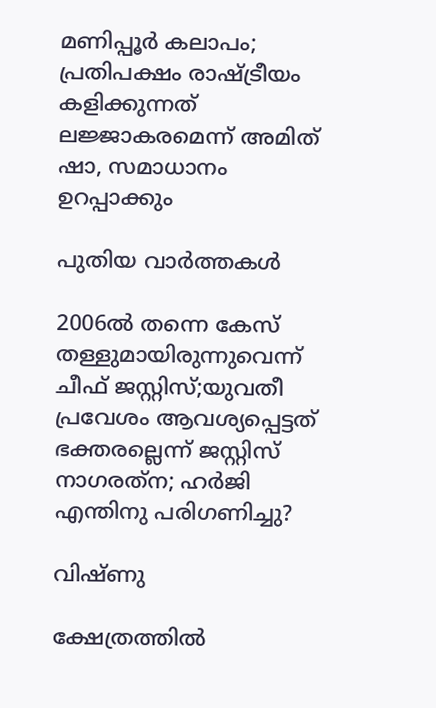മണിപ്പൂര്‍ കലാപം; പ്രതിപക്ഷം രാഷ്‌ട്രീയം കളിക്കുന്നത് ലജ്ജാകരമെന്ന് അമിത് ഷാ, സമാധാനം ഉറപ്പാക്കും

പുതിയ വാര്‍ത്തകള്‍

2006ല്‍ തന്നെ കേസ് തള്ളുമായിരുന്നുവെന്ന് ചീഫ് ജസ്റ്റിസ്;യുവതീ പ്രവേശം ആവശ്യപ്പെട്ടത് ഭക്തരല്ലെന്ന് ജസ്റ്റിസ് നാഗരത്‌ന; ഹര്‍ജി എന്തിനു പരിഗണിച്ചു?

വിഷ്ണു

ക്ഷേത്രത്തില്‍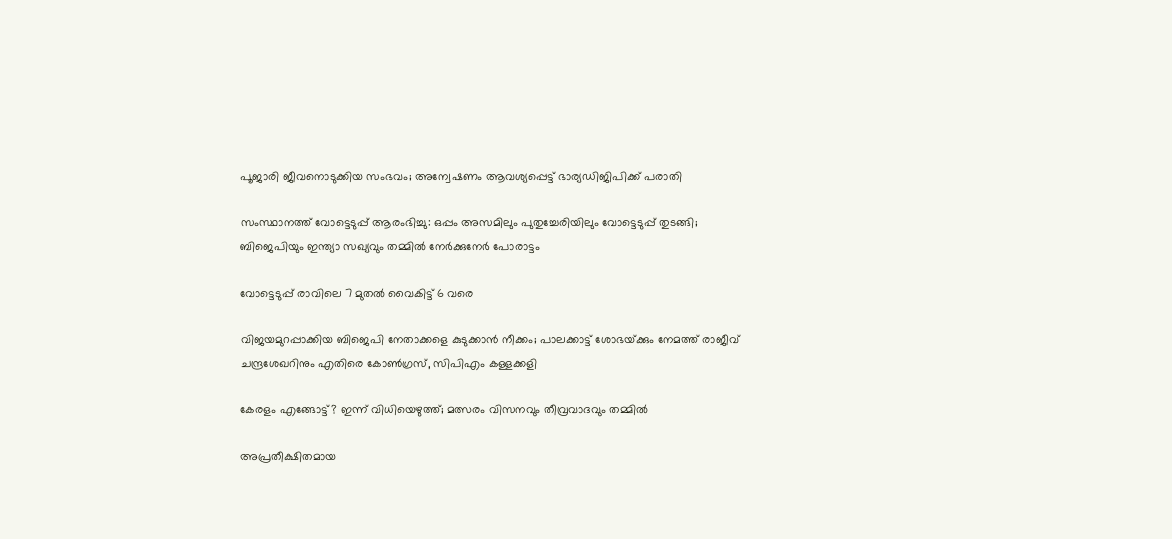പൂജാരി ജീവനൊടുക്കിയ സംഭവം; അന്വേഷണം ആവശ്യപ്പെട്ട് ഭാര്യഡിജിപിക്ക് പരാതി

സംസ്ഥാനത്ത് വോട്ടെടുപ്പ് ആരംഭിച്ചു: ഒപ്പം അസമിലും പുതുച്ചേരിയിലും വോട്ടെടുപ്പ് തുടങ്ങി; ബിജെപിയും ഇന്ത്യാ സഖ്യവും തമ്മിൽ നേർക്കുനേർ പോരാട്ടം

വോട്ടെടുപ്പ് രാവിലെ 7 മുതല്‍ വൈകിട്ട് 6 വരെ

വിജയമുറപ്പാക്കിയ ബിജെപി നേതാക്കളെ കുടുക്കാന്‍ നീക്കം; പാലക്കാട്ട് ശോഭയ്‌ക്കും നേമത്ത് രാജീവ് ചന്ദ്രശേഖറിനും എതിരെ കോണ്‍ഗ്രസ്, സിപിഎം കള്ളക്കളി

കേരളം എങ്ങോട്ട്? ഇന്ന് വിധിയെഴുത്ത്; മത്സരം വിസനവും തീവ്രവാദവും തമ്മില്‍

അപ്രതീക്ഷിതമായ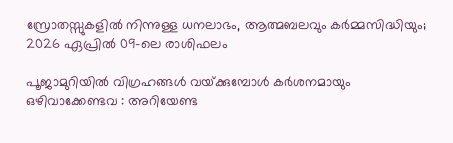സ്രോതസ്സുകളിൽ നിന്നുള്ള ധനലാഭം, ആത്മബലവും കർമ്മസിദ്ധിയും; 2026 ഏപ്രിൽ 09-ലെ രാശിഫലം

പൂജാമുറിയില്‍ വിഗ്രഹങ്ങള്‍ വയ്‌ക്കുമ്പോള്‍ കർശനമായും ഒഴിവാക്കേണ്ടവ : അറിയേണ്ട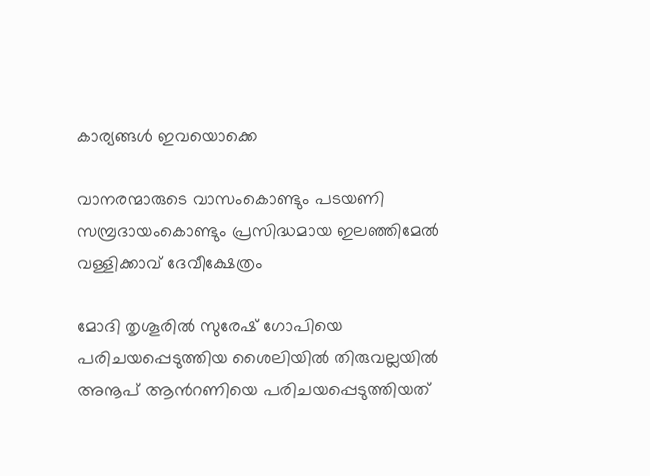കാര്യങ്ങള്‍ ഇവയൊക്കെ

വാനരന്മാരുടെ വാസംകൊണ്ടും പടയണി സമ്പ്രദായംകൊണ്ടും പ്രസിദ്ധമായ ഇലഞ്ഞിമേൽ വള്ളിക്കാവ് ദേവീക്ഷേത്രം

മോദി തൃശൂരില്‍ സുരേഷ് ഗോപിയെ പരിചയപ്പെടുത്തിയ ശൈലിയില്‍ തിരുവല്ലയില്‍ അനൂപ് ആന്‍റണിയെ പരിചയപ്പെടുത്തിയത്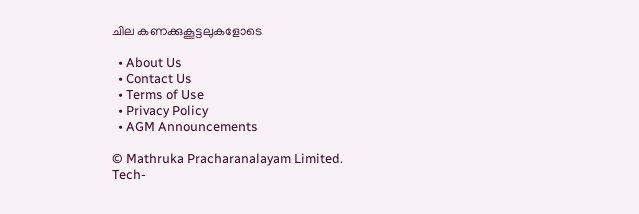ചില കണക്കുകൂട്ടലുകളോടെ

  • About Us
  • Contact Us
  • Terms of Use
  • Privacy Policy
  • AGM Announcements

© Mathruka Pracharanalayam Limited.
Tech-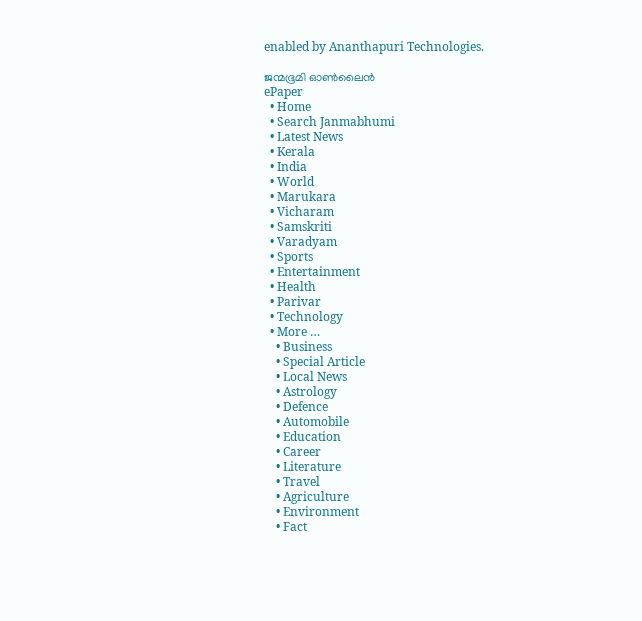enabled by Ananthapuri Technologies.

ജന്മഭൂമി ഓണ്‍ലൈന്‍
ePaper
  • Home
  • Search Janmabhumi
  • Latest News
  • Kerala
  • India
  • World
  • Marukara
  • Vicharam
  • Samskriti
  • Varadyam
  • Sports
  • Entertainment
  • Health
  • Parivar
  • Technology
  • More …
    • Business
    • Special Article
    • Local News
    • Astrology
    • Defence
    • Automobile
    • Education
    • Career
    • Literature
    • Travel
    • Agriculture
    • Environment
    • Fact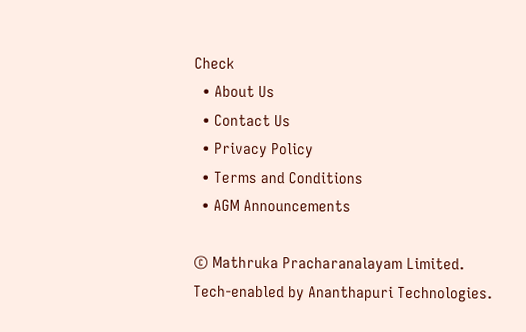Check
  • About Us
  • Contact Us
  • Privacy Policy
  • Terms and Conditions
  • AGM Announcements

© Mathruka Pracharanalayam Limited.
Tech-enabled by Ananthapuri Technologies.